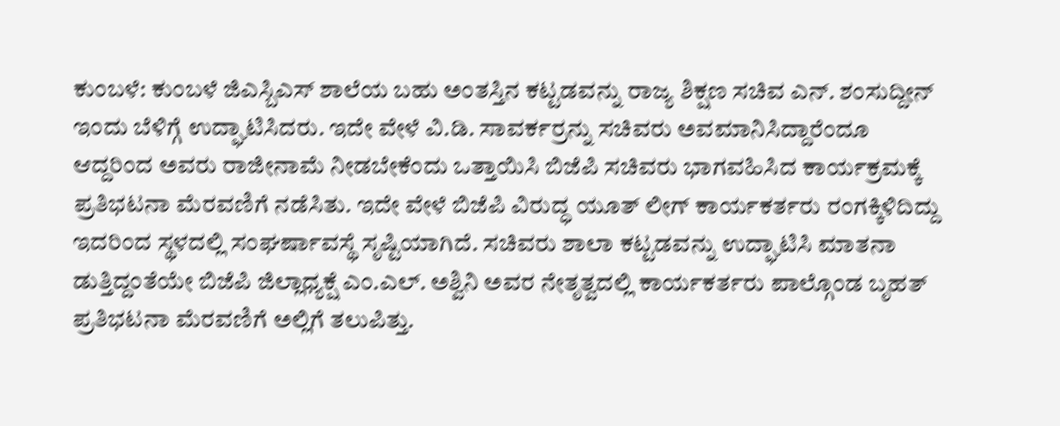ಕುಂಬಳೆ: ಕುಂಬಳೆ ಜಿಎಸ್ಬಿಎಸ್ ಶಾಲೆಯ ಬಹು ಅಂತಸ್ತಿನ ಕಟ್ಟಡವನ್ನು ರಾಜ್ಯ ಶಿಕ್ಷಣ ಸಚಿವ ಎನ್. ಶಂಸುದ್ದೀನ್ ಇಂದು ಬೆಳಿಗ್ಗೆ ಉದ್ಘಾಟಿಸಿದರು. ಇದೇ ವೇಳೆ ವಿ.ಡಿ. ಸಾವರ್ಕರ್ರನ್ನು ಸಚಿವರು ಅವಮಾನಿಸಿದ್ದಾರೆಂದೂ ಆದ್ದರಿಂದ ಅವರು ರಾಜೀನಾಮೆ ನೀಡಬೇಕೆಂದು ಒತ್ತಾಯಿಸಿ ಬಿಜೆಪಿ ಸಚಿವರು ಭಾಗವಹಿಸಿದ ಕಾರ್ಯಕ್ರಮಕ್ಕೆ ಪ್ರತಿಭಟನಾ ಮೆರವಣಿಗೆ ನಡೆಸಿತು. ಇದೇ ವೇಳೆ ಬಿಜೆಪಿ ವಿರುದ್ಧ ಯೂತ್ ಲೀಗ್ ಕಾರ್ಯಕರ್ತರು ರಂಗಕ್ಕಿಳಿದಿದ್ದು ಇದರಿಂದ ಸ್ಥಳದಲ್ಲಿ ಸಂಘರ್ಷಾವಸ್ಥೆ ಸೃಷ್ಟಿಯಾಗಿದೆ. ಸಚಿವರು ಶಾಲಾ ಕಟ್ಟಡವನ್ನು ಉದ್ಘಾಟಿಸಿ ಮಾತನಾ ಡುತ್ತಿದ್ದಂತೆಯೇ ಬಿಜೆಪಿ ಜಿಲ್ಲಾಧ್ಯಕ್ಷೆ ಎಂ.ಎಲ್. ಅಶ್ವಿನಿ ಅವರ ನೇತೃತ್ವದಲ್ಲಿ ಕಾರ್ಯಕರ್ತರು ಪಾಲ್ಗೊಂಡ ಬೃಹತ್ ಪ್ರತಿಭಟನಾ ಮೆರವಣಿಗೆ ಅಲ್ಲಿಗೆ ತಲುಪಿತ್ತು.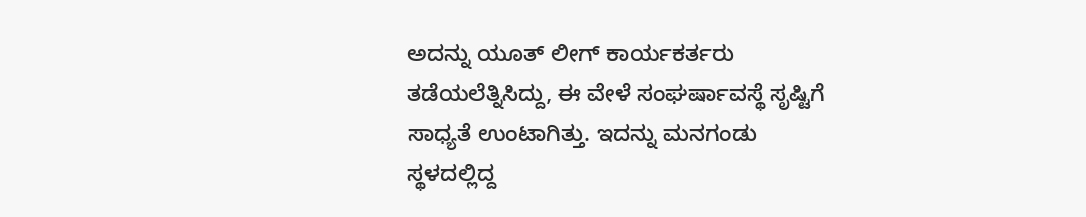ಅದನ್ನು ಯೂತ್ ಲೀಗ್ ಕಾರ್ಯಕರ್ತರು ತಡೆಯಲೆತ್ನಿಸಿದ್ದು, ಈ ವೇಳೆ ಸಂಘರ್ಷಾವಸ್ಥೆ ಸೃಷ್ಟಿಗೆ ಸಾಧ್ಯತೆ ಉಂಟಾಗಿತ್ತು. ಇದನ್ನು ಮನಗಂಡು ಸ್ಥಳದಲ್ಲಿದ್ದ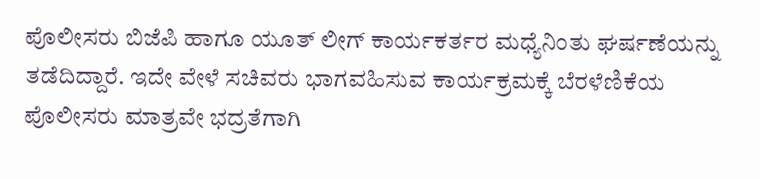ಪೊಲೀಸರು ಬಿಜೆಪಿ ಹಾಗೂ ಯೂತ್ ಲೀಗ್ ಕಾರ್ಯಕರ್ತರ ಮಧ್ಯೆನಿಂತು ಘರ್ಷಣೆಯನ್ನು ತಡೆದಿದ್ದಾರೆ. ಇದೇ ವೇಳೆ ಸಚಿವರು ಭಾಗವಹಿಸುವ ಕಾರ್ಯಕ್ರಮಕ್ಕೆ ಬೆರಳೆಣಿಕೆಯ ಪೊಲೀಸರು ಮಾತ್ರವೇ ಭದ್ರತೆಗಾಗಿ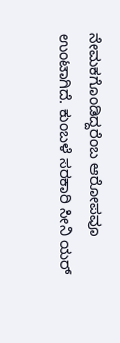ನೇಮಕಗೊಂಡಿದ್ದರೆಂಬ ಆರೋಪವೂ ಉಂಟಾಗಿದೆ. ಕುಂಬಳೆ ಸರಕಾರಿ ಸೀನಿ ಯರ್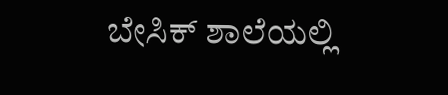ಬೇಸಿಕ್ ಶಾಲೆಯಲ್ಲಿ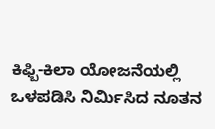ಕಿಫ್ಬಿ-ಕಿಲಾ ಯೋಜನೆಯಲ್ಲಿ ಒಳಪಡಿಸಿ ನಿರ್ಮಿಸಿದ ನೂತನ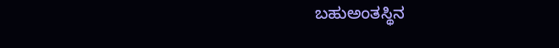ಬಹುಅಂತಸ್ಥಿನ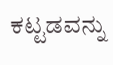ಕಟ್ಟಡವನ್ನು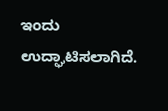ಇಂದು ಉದ್ಘಾಟಿಸಲಾಗಿದೆ.